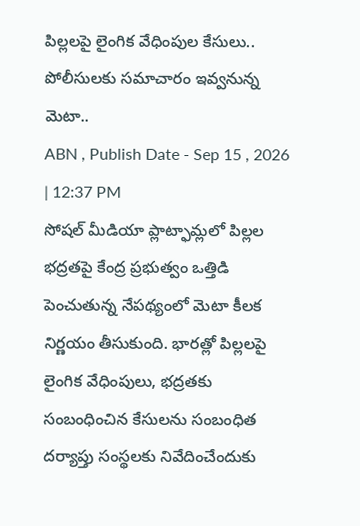పిల్లలపై లైంగిక వేధింపుల కేసులు.. పోలీసులకు సమాచారం ఇవ్వనున్న మెటా..
ABN , Publish Date - Sep 15 , 2026 | 12:37 PM
సోషల్ మీడియా ప్లాట్ఫామ్లలో పిల్లల భద్రతపై కేంద్ర ప్రభుత్వం ఒత్తిడి పెంచుతున్న నేపథ్యంలో మెటా కీలక నిర్ణయం తీసుకుంది. భారత్లో పిల్లలపై లైంగిక వేధింపులు, భద్రతకు సంబంధించిన కేసులను సంబంధిత దర్యాప్తు సంస్థలకు నివేదించేందుకు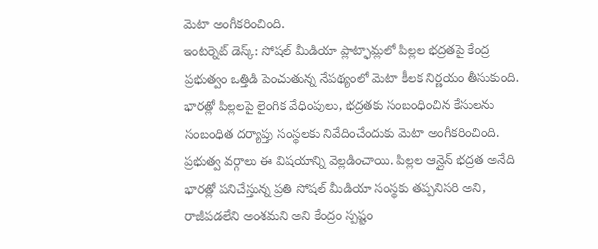మెటా అంగీకరించింది.
ఇంటర్నెట్ డెస్క్: సోషల్ మీడియా ప్లాట్ఫామ్లలో పిల్లల భద్రతపై కేంద్ర ప్రభుత్వం ఒత్తిడి పెంచుతున్న నేపథ్యంలో మెటా కీలక నిర్ణయం తీసుకుంది. భారత్లో పిల్లలపై లైంగిక వేధింపులు, భద్రతకు సంబంధించిన కేసులను సంబంధిత దర్యాప్తు సంస్థలకు నివేదించేందుకు మెటా అంగీకరించింది. ప్రభుత్వ వర్గాలు ఈ విషయాన్ని వెల్లడించాయి. పిల్లల ఆన్లైన్ భద్రత అనేది భారత్లో పనిచేస్తున్న ప్రతి సోషల్ మీడియా సంస్థకు తప్పనిసరి అని, రాజీపడలేని అంశమని అని కేంద్రం స్పష్టం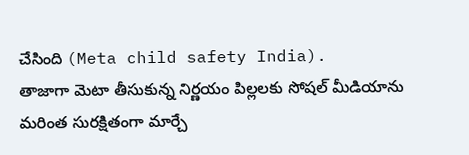చేసింది (Meta child safety India).
తాజాగా మెటా తీసుకున్న నిర్ణయం పిల్లలకు సోషల్ మీడియాను మరింత సురక్షితంగా మార్చే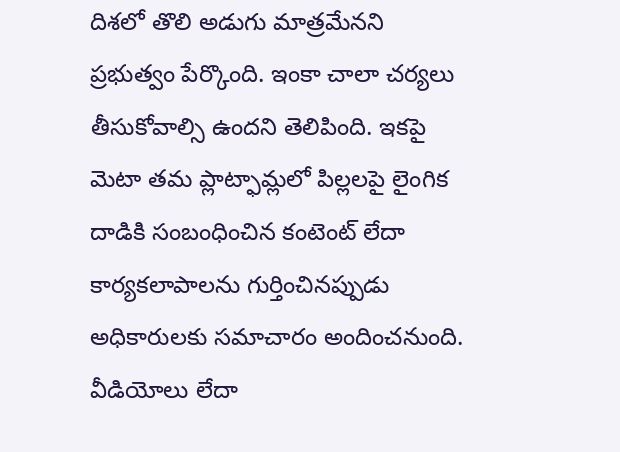దిశలో తొలి అడుగు మాత్రమేనని ప్రభుత్వం పేర్కొంది. ఇంకా చాలా చర్యలు తీసుకోవాల్సి ఉందని తెలిపింది. ఇకపై మెటా తమ ప్లాట్ఫామ్లలో పిల్లలపై లైంగిక దాడికి సంబంధించిన కంటెంట్ లేదా కార్యకలాపాలను గుర్తించినప్పుడు అధికారులకు సమాచారం అందించనుంది. వీడియోలు లేదా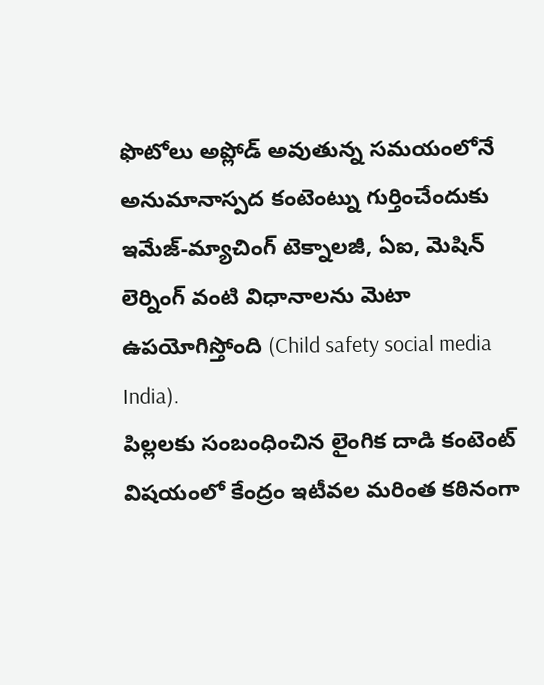ఫొటోలు అప్లోడ్ అవుతున్న సమయంలోనే అనుమానాస్పద కంటెంట్ను గుర్తించేందుకు ఇమేజ్-మ్యాచింగ్ టెక్నాలజీ, ఏఐ, మెషిన్ లెర్నింగ్ వంటి విధానాలను మెటా ఉపయోగిస్తోంది (Child safety social media India).
పిల్లలకు సంబంధించిన లైంగిక దాడి కంటెంట్ విషయంలో కేంద్రం ఇటీవల మరింత కఠినంగా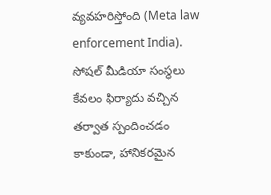వ్యవహరిస్తోంది (Meta law enforcement India). సోషల్ మీడియా సంస్థలు కేవలం ఫిర్యాదు వచ్చిన తర్వాత స్పందించడం కాకుండా, హానికరమైన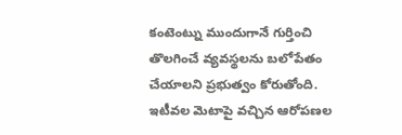కంటెంట్ను ముందుగానే గుర్తించి తొలగించే వ్యవస్థలను బలోపేతం చేయాలని ప్రభుత్వం కోరుతోంది. ఇటీవల మెటాపై వచ్చిన ఆరోపణల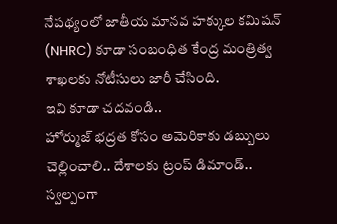నేపథ్యంలో జాతీయ మానవ హక్కుల కమిషన్ (NHRC) కూడా సంబంధిత కేంద్ర మంత్రిత్వ శాఖలకు నోటీసులు జారీ చేసింది.
ఇవి కూడా చదవండి..
హోర్ముజ్ భద్రత కోసం అమెరికాకు డబ్బులు చెల్లించాలి.. దేశాలకు ట్రంప్ డిమాండ్..
స్వల్పంగా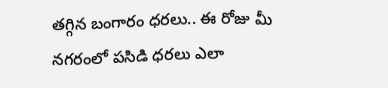తగ్గిన బంగారం ధరలు.. ఈ రోజు మీ నగరంలో పసిడి ధరలు ఎలా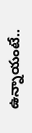ఉన్నాయంటే..